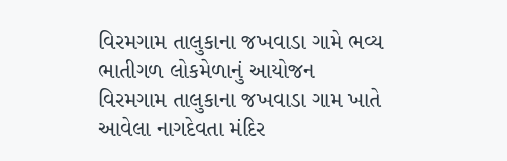વિરમગામ તાલુકાના જખવાડા ગામે ભવ્ય ભાતીગળ લોકમેળાનું આયોજન
વિરમગામ તાલુકાના જખવાડા ગામ ખાતે આવેલા નાગદેવતા મંદિર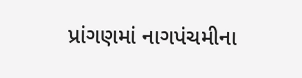પ્રાંગણમાં નાગપંચમીના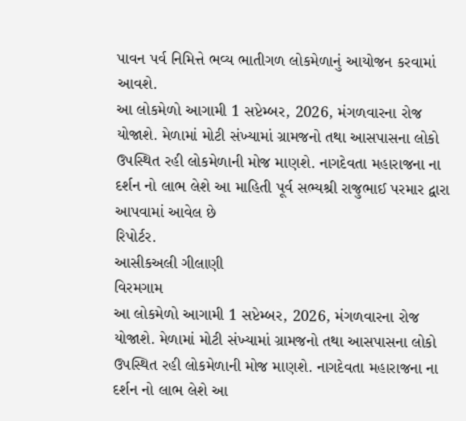પાવન પર્વ નિમિત્તે ભવ્ય ભાતીગળ લોકમેળાનું આયોજન કરવામાં આવશે.
આ લોકમેળો આગામી 1 સપ્ટેમ્બર, 2026, મંગળવારના રોજ યોજાશે. મેળામાં મોટી સંખ્યામાં ગ્રામજનો તથા આસપાસના લોકો ઉપસ્થિત રહી લોકમેળાની મોજ માણશે. નાગદેવતા મહારાજના ના દર્શન નો લાભ લેશે આ માહિતી પૂર્વ સભ્યશ્રી રાજુભાઈ પરમાર દ્વારા આપવામાં આવેલ છે
રિપોર્ટર.
આસીકઅલી ગીલાણી
વિરમગામ
આ લોકમેળો આગામી 1 સપ્ટેમ્બર, 2026, મંગળવારના રોજ યોજાશે. મેળામાં મોટી સંખ્યામાં ગ્રામજનો તથા આસપાસના લોકો ઉપસ્થિત રહી લોકમેળાની મોજ માણશે. નાગદેવતા મહારાજના ના દર્શન નો લાભ લેશે આ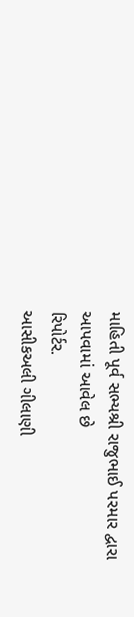માહિતી પૂર્વ સભ્યશ્રી રાજુભાઈ પરમાર દ્વારા આપવામાં આવેલ છે
રિપોર્ટર.
આસીકઅલી ગીલાણી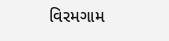વિરમગામ